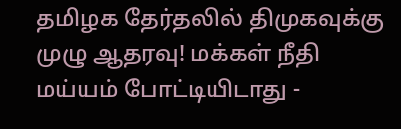தமிழக தேர்தலில் திமுகவுக்கு முழு ஆதரவு! மக்கள் நீதி மய்யம் போட்டியிடாது -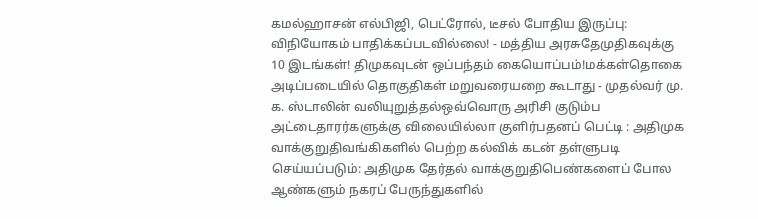கமல்ஹாசன் எல்பிஜி, பெட்ரோல், டீசல் போதிய இருப்பு: விநியோகம் பாதிக்கப்படவில்லை! - மத்திய அரசுதேமுதிகவுக்கு 10 இடங்கள்! திமுகவுடன் ஒப்பந்தம் கையொப்பம்!மக்கள்தொகை அடிப்படையில் தொகுதிகள் மறுவரையறை கூடாது - முதல்வர் மு. க. ஸ்டாலின் வலியுறுத்தல்ஒவ்வொரு அரிசி குடும்ப அட்டைதாரர்களுக்கு விலையில்லா குளிர்பதனப் பெட்டி : அதிமுக வாக்குறுதிவங்கிகளில் பெற்ற கல்விக் கடன் தள்ளுபடி செய்யப்படும்: அதிமுக தேர்தல் வாக்குறுதிபெண்களைப் போல ஆண்களும் நகரப் பேருந்துகளில்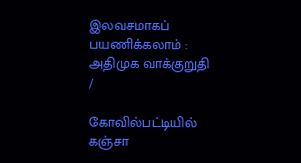இலவசமாகப் பயணிக்கலாம் : அதிமுக வாக்குறுதி
/

கோவில்பட்டியில் கஞ்சா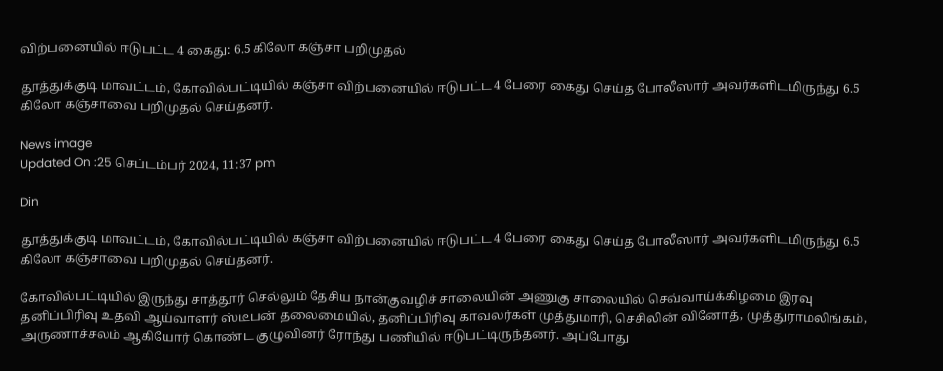விற்பனையில் ஈடுபட்ட 4 கைது: 6.5 கிலோ கஞ்சா பறிமுதல்

தூத்துக்குடி மாவட்டம், கோவில்பட்டியில் கஞ்சா விற்பனையில் ஈடுபட்ட 4 பேரை கைது செய்த போலீஸார் அவர்களிடமிருந்து 6.5 கிலோ கஞ்சாவை பறிமுதல் செய்தனர்.

News image
Updated On :25 செப்டம்பர் 2024, 11:37 pm

Din

தூத்துக்குடி மாவட்டம், கோவில்பட்டியில் கஞ்சா விற்பனையில் ஈடுபட்ட 4 பேரை கைது செய்த போலீஸார் அவர்களிடமிருந்து 6.5 கிலோ கஞ்சாவை பறிமுதல் செய்தனர்.

கோவில்பட்டியில் இருந்து சாத்தூர் செல்லும் தேசிய நான்குவழிச் சாலையின் அணுகு சாலையில் செவ்வாய்க்கிழமை இரவு தனிப்பிரிவு உதவி ஆய்வாளர் ஸ்டீபன் தலைமையில், தனிப்பிரிவு காவலர்கள் முத்துமாரி, செசிலின் வினோத், முத்துராமலிங்கம், அருணாச்சலம் ஆகியோர் கொண்ட குழுவினர் ரோந்து பணியில் ஈடுபட்டிருந்தனர். அப்போது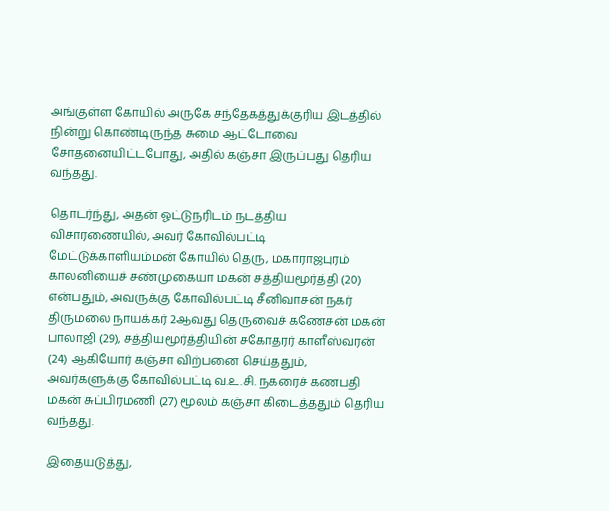அங்குள்ள கோயில் அருகே சந்தேகத்துக்குரிய இடத்தில் நின்று கொண்டிருந்த சுமை ஆட்டோவை சோதனையிட்டபோது, அதில் கஞ்சா இருப்பது தெரிய வந்தது.

தொடர்ந்து, அதன் ஓட்டுநரிடம் நடத்திய விசாரணையில், அவர் கோவில்பட்டி மேட்டுக்காளியம்மன் கோயில் தெரு, மகாராஜபுரம் காலனியைச் சண்முகையா மகன் சத்தியமூர்த்தி (20) என்பதும், அவருக்கு கோவில்பட்டி சீனிவாசன் நகர் திருமலை நாயக்கர் 2ஆவது தெருவைச் கணேசன் மகன் பாலாஜி (29), சத்தியமூர்த்தியின் சகோதரர் காளீஸ்வரன் (24) ஆகியோர் கஞ்சா விற்பனை செய்ததும், அவர்களுக்கு கோவில்பட்டி வ.உ.சி. நகரைச் கணபதி மகன் சுப்பிரமணி (27) மூலம் கஞ்சா கிடைத்ததும் தெரிய வந்தது.

இதையடுத்து,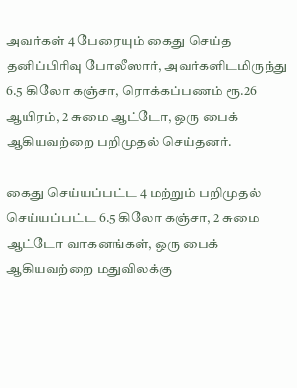அவர்கள் 4 பேரையும் கைது செய்த தனிப்பிரிவு போலீஸார், அவர்களிடமிருந்து 6.5 கிலோ கஞ்சா, ரொக்கப்பணம் ரூ.26 ஆயிரம், 2 சுமை ஆட்டோ, ஒரு பைக் ஆகியவற்றை பறிமுதல் செய்தனர்.

கைது செய்யப்பட்ட 4 மற்றும் பறிமுதல் செய்யப்பட்ட 6.5 கிலோ கஞ்சா, 2 சுமை ஆட்டோ வாகனங்கள், ஒரு பைக் ஆகியவற்றை மதுவிலக்கு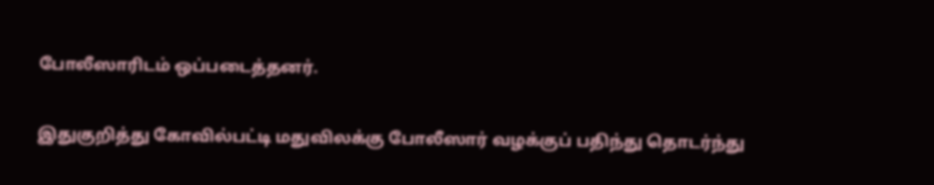போலீஸாரிடம் ஒப்படைத்தனர்.

இதுகுறித்து கோவில்பட்டி மதுவிலக்கு போலீஸார் வழக்குப் பதிந்து தொடர்ந்து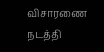விசாரணை நடத்தி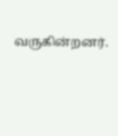வருகின்றனர்.